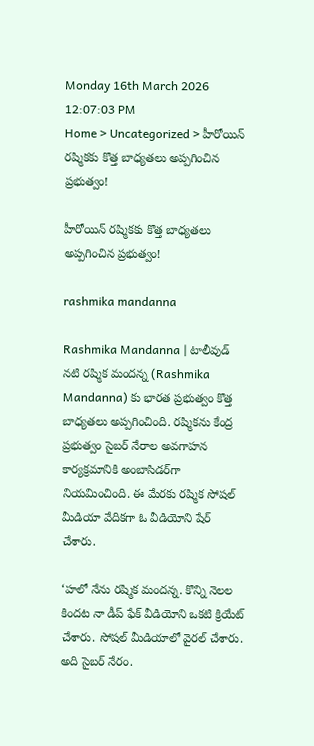Monday 16th March 2026
12:07:03 PM
Home > Uncategorized > హీరోయిన్ రష్మికకు కొత్త బాధ్యతలు అప్పగించిన ప్రభుత్వం!

హీరోయిన్ రష్మికకు కొత్త బాధ్యతలు అప్పగించిన ప్రభుత్వం!

rashmika mandanna

Rashmika Mandanna | టాలీవుడ్ నటి రష్మిక మందన్న (Rashmika Mandanna) కు భారత ప్రభుత్వం కొత్త బాధ్యతలు అప్పగించింది. రష్మికను కేంద్ర ప్రభుత్వం సైబర్ నేరాల అవగాహన కార్యక్రమానికి అంబాసిడర్‌గా నియమించింది. ఈ మేరకు రష్మిక సోషల్ మీడియా వేదికగా ఓ వీడియోని షేర్ చేశారు.

‘హలో నేను రష్మిక మందన్న. కొన్ని నెలల కిందట నా డీప్ ఫేక్ వీడియోని ఒకటి క్రియేట్ చేశారు. సోషల్ మీడియాలో వైరల్ చేశారు. అది సైబర్ నేరం.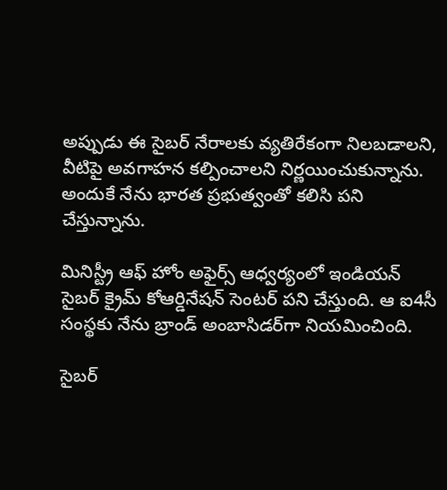అప్పుడు ఈ సైబర్ నేరాలకు వ్యతిరేకంగా నిలబడాలని, వీటిపై అవగాహన కల్పించాలని నిర్ణయించుకున్నాను. అందుకే నేను భారత ప్రభుత్వంతో కలిసి పని చేస్తున్నాను.

మినిస్ట్రీ ఆఫ్ హోం అఫైర్స్ ఆధ్వర్యంలో ఇండియన్ సైబర్ క్రైమ్ కోఆర్డినేషన్ సెంటర్ పని చేస్తుంది. ఆ ఐ4సీ సంస్థకు నేను బ్రాండ్ అంబాసిడర్‌గా నియమించింది.

సైబర్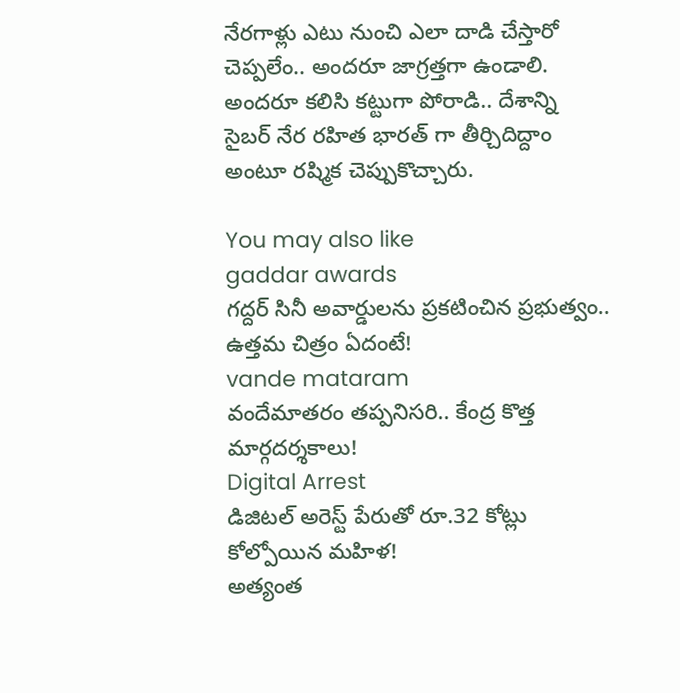నేరగాళ్లు ఎటు నుంచి ఎలా దాడి చేస్తారో చెప్పలేం.. అందరూ జాగ్రత్తగా ఉండాలి. అందరూ కలిసి కట్టుగా పోరాడి.. దేశాన్ని సైబర్ నేర రహిత భారత్‌ గా తీర్చిదిద్దాం అంటూ రష్మిక చెప్పుకొచ్చారు.

You may also like
gaddar awards
గద్దర్ సినీ అవార్డులను ప్రకటించిన ప్రభుత్వం.. ఉత్తమ చిత్రం ఏదంటే!
vande mataram
వందేమాతరం తప్పనిసరి.. కేంద్ర కొత్త మార్గదర్శకాలు!
Digital Arrest
డిజిటల్ అరెస్ట్ పేరుతో రూ.32 కోట్లు కోల్పోయిన మహిళ!
అత్యంత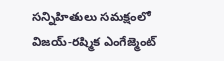సన్నిహితులు సమక్షంలో విజయ్-రష్మిక ఎంగేజ్మెంట్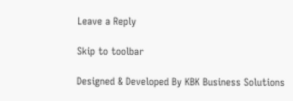Leave a Reply

Skip to toolbar

Designed & Developed By KBK Business Solutions